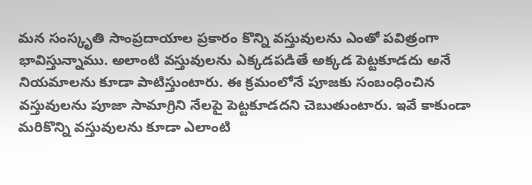మన సంస్కృతి సాంప్రదాయాల ప్రకారం కొన్ని వస్తువులను ఎంతో పవిత్రంగా భావిస్తున్నాము. అలాంటి వస్తువులను ఎక్కడపడితే అక్కడ పెట్టకూడదు అనే నియమాలను కూడా పాటిస్తుంటారు. ఈ క్రమంలోనే పూజకు సంబంధించిన వస్తువులను పూజా సామాగ్రిని నేలపై పెట్టకూడదని చెబుతుంటారు. ఇవే కాకుండా మరికొన్ని వస్తువులను కూడా ఎలాంటి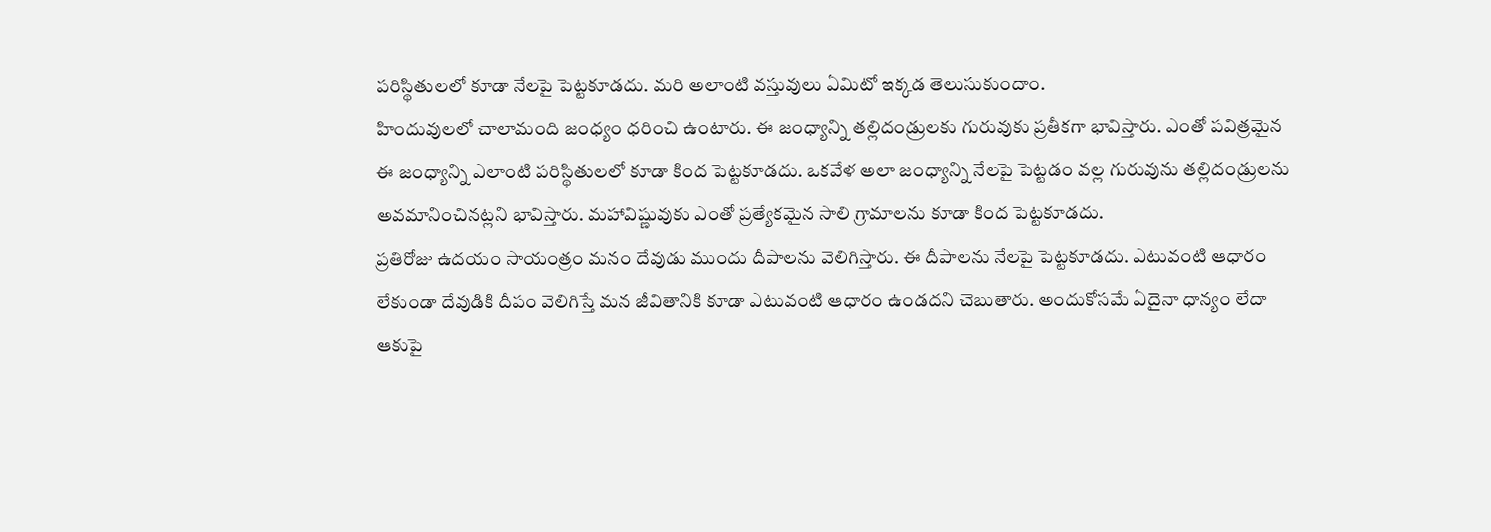పరిస్థితులలో కూడా నేలపై పెట్టకూడదు. మరి అలాంటి వస్తువులు ఏమిటో ఇక్కడ తెలుసుకుందాం.
హిందువులలో చాలామంది జంధ్యం ధరించి ఉంటారు. ఈ జంధ్యాన్ని తల్లిదండ్రులకు గురువుకు ప్రతీకగా భావిస్తారు. ఎంతో పవిత్రమైన ఈ జంధ్యాన్ని ఎలాంటి పరిస్థితులలో కూడా కింద పెట్టకూడదు. ఒకవేళ అలా జంధ్యాన్ని నేలపై పెట్టడం వల్ల గురువును తల్లిదండ్రులను అవమానించినట్లని భావిస్తారు. మహావిష్ణువుకు ఎంతో ప్రత్యేకమైన సాలి గ్రామాలను కూడా కింద పెట్టకూడదు.
ప్రతిరోజు ఉదయం సాయంత్రం మనం దేవుడు ముందు దీపాలను వెలిగిస్తారు. ఈ దీపాలను నేలపై పెట్టకూడదు. ఎటువంటి ఆధారం లేకుండా దేవుడికి దీపం వెలిగిస్తే మన జీవితానికి కూడా ఎటువంటి ఆధారం ఉండదని చెబుతారు. అందుకోసమే ఏదైనా ధాన్యం లేదా ఆకుపై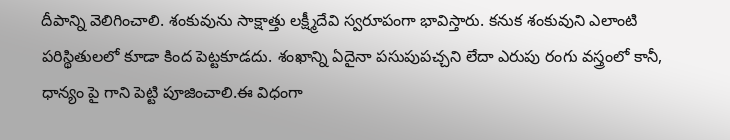దీపాన్ని వెలిగించాలి. శంకువును సాక్షాత్తు లక్ష్మీదేవి స్వరూపంగా భావిస్తారు. కనుక శంకువుని ఎలాంటి పరిస్థితులలో కూడా కింద పెట్టకూడదు. శంఖాన్ని ఏదైనా పసుపుపచ్చని లేదా ఎరుపు రంగు వస్త్రంలో కానీ, ధాన్యం పై గాని పెట్టి పూజించాలి.ఈ విధంగా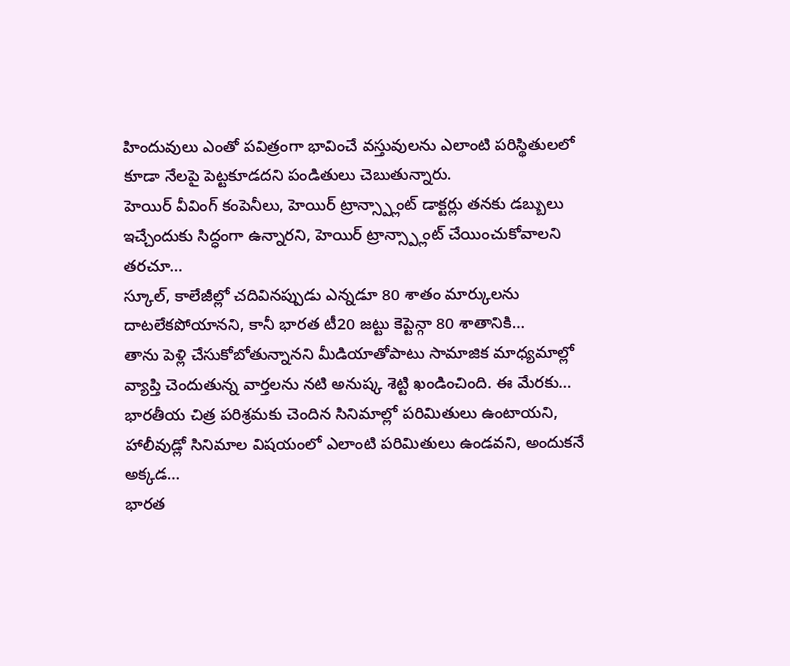హిందువులు ఎంతో పవిత్రంగా భావించే వస్తువులను ఎలాంటి పరిస్థితులలో కూడా నేలపై పెట్టకూడదని పండితులు చెబుతున్నారు.
హెయిర్ వీవింగ్ కంపెనీలు, హెయిర్ ట్రాన్స్ప్లాంట్ డాక్టర్లు తనకు డబ్బులు ఇచ్చేందుకు సిద్ధంగా ఉన్నారని, హెయిర్ ట్రాన్స్ప్లాంట్ చేయించుకోవాలని తరచూ…
స్కూల్, కాలేజీల్లో చదివినప్పుడు ఎన్నడూ 80 శాతం మార్కులను దాటలేకపోయానని, కానీ భారత టీ20 జట్టు కెప్టెన్గా 80 శాతానికి…
తాను పెళ్లి చేసుకోబోతున్నానని మీడియాతోపాటు సామాజిక మాధ్యమాల్లో వ్యాప్తి చెందుతున్న వార్తలను నటి అనుష్క శెట్టి ఖండించింది. ఈ మేరకు…
భారతీయ చిత్ర పరిశ్రమకు చెందిన సినిమాల్లో పరిమితులు ఉంటాయని, హాలీవుడ్లో సినిమాల విషయంలో ఎలాంటి పరిమితులు ఉండవని, అందుకనే అక్కడ…
భారత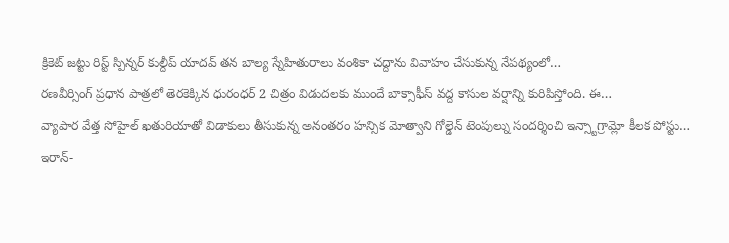క్రికెట్ జట్టు రిస్ట్ స్పిన్నర్ కుల్దీప్ యాదవ్ తన బాల్య స్నేహితురాలు వంశికా చద్దాను వివాహం చేసుకున్న నేపథ్యంలో…
రణవీర్సింగ్ ప్రధాన పాత్రలో తెరకెక్కిన ధురంధర్ 2 చిత్రం విడుదలకు ముందే బాక్సాఫీస్ వద్ద కాసుల వర్షాన్ని కురిపిస్తోంది. ఈ…
వ్యాపార వేత్త సోహైల్ ఖతురియాతో విడాకులు తీసుకున్న అనంతరం హన్సిక మోత్వాని గోల్డెన్ టెంపుల్ను సందర్శించి ఇన్స్టాగ్రామ్లో కీలక పోస్టు…
ఇరాన్-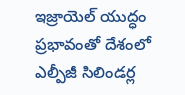ఇజ్రాయెల్ యుద్ధం ప్రభావంతో దేశంలో ఎల్పీజీ సిలిండర్ల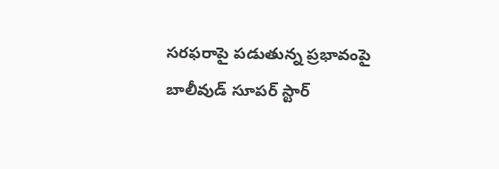సరఫరాపై పడుతున్న ప్రభావంపై బాలీవుడ్ సూపర్ స్టార్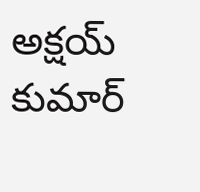అక్షయ్ కుమార్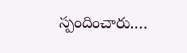స్పందించారు.…